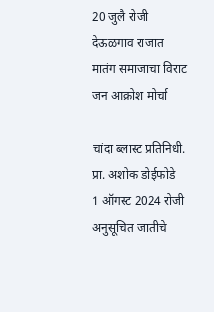20 जुलै रोजी देऊळगाव राजात मातंग समाजाचा विराट जन आक्रोश मोर्चा

चांदा ब्लास्ट प्रतिनिधी. प्रा. अशोक डोईफोडे
1 ऑगस्ट 2024 रोजी अनुसूचित जातीचे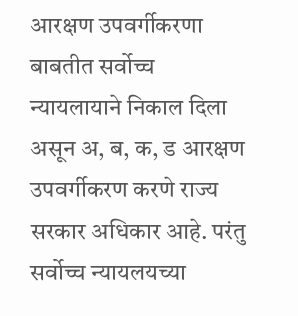आरक्षण उपवर्गीकरणा बाबतीत सर्वोच्च न्यायलायाने निकाल दिला असून अ, ब, क, ड आरक्षण उपवर्गीकरण करणे राज्य सरकार अधिकार आहे. परंतु सर्वोच्च न्यायलयच्या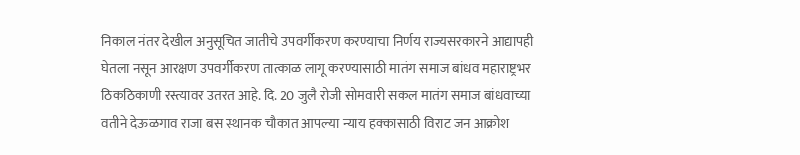निकाल नंतर देखील अनुसूचित जातीचे उपवर्गीकरण करण्याचा निर्णय राज्यसरकारने आद्यापही घेतला नसून आरक्षण उपवर्गीकरण तात्काळ लागू करण्यासाठी मातंग समाज बांधव महाराष्ट्रभर ठिकठिकाणी रस्त्यावर उतरत आहे. दि. 20 जुलै रोजी सोमवारी सकल मातंग समाज बांधवाच्या वतीने देऊळगाव राजा बस स्थानक चौकात आपल्या न्याय हक्कासाठी विराट जन आक्रोश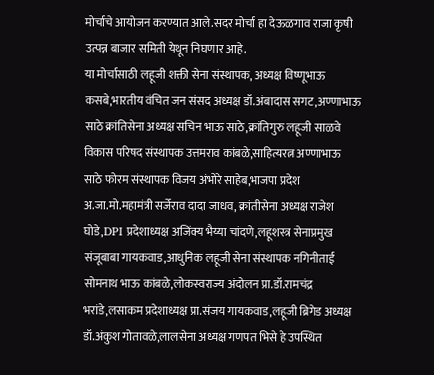मोर्चाचे आयोजन करण्यात आले.सदर मोर्चा हा देऊळगाव राजा कृषी उत्पन्न बाजार समिती येथून निघणार आहे.
या मोर्चासाठी लहूजी शक्ती सेना संस्थापक, अध्यक्ष विष्णूभाऊ कसबे,भारतीय वंचित जन संसद अध्यक्ष डॉ.अंबादास सगट,अण्णाभाऊ साठे क्रांतिसेना अध्यक्ष सचिन भाऊ साठे,क्रांतिगुरु लहूजी साळवे विकास परिषद संस्थापक उत्तमराव कांबळे,साहित्यरत्न अण्णाभाऊ साठे फोरम संस्थापक विजय अंभोरे साहेब,भाजपा प्रदेश अ.जा.मो.महामंत्री सर्जेराव दादा जाधव, क्रांतीसेना अध्यक्ष राजेश घोडे,DPI प्रदेशाध्यक्ष अजिंक्य भैय्या चांदणे,लहूशस्त्र सेनाप्रमुख संजूबाबा गायकवाड,आधुनिक लहूजी सेना संस्थापक नगिनीताई सोमनाथ भाऊ कांबळे,लोकस्वराज्य अंदोलन प्रा.डॉ.रामचंद्र भरांडे,लसाकम प्रदेशाध्यक्ष प्रा.संजय गायकवाड,लहूजी ब्रिगेड अध्यक्ष डॉ.अंकुश गोतावळे,लालसेना अध्यक्ष गणपत भिसे हे उपस्थित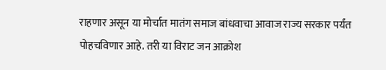राहणार असून या मोर्चात मातंग समाज बांधवाचा आवाज राज्य सरकार पर्यंत पोहचविणार आहे. तरी या विराट जन आक्रोश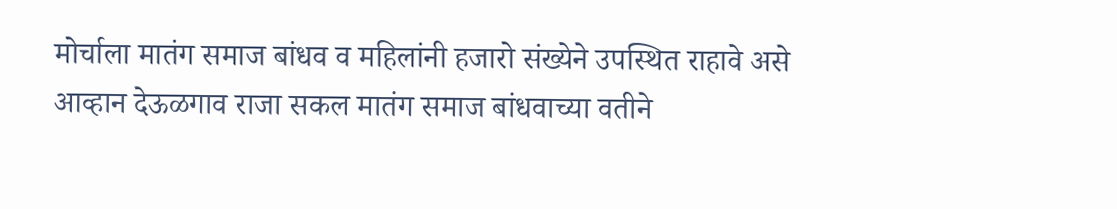मोर्चाला मातंग समाज बांधव व महिलांनी हजारो संख्येने उपस्थित राहावे असे आव्हान देऊळगाव राजा सकल मातंग समाज बांधवाच्या वतीने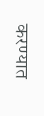करण्यात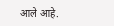आले आहे.